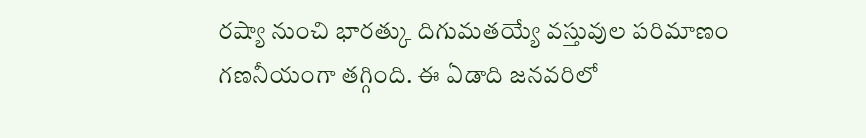రష్యా నుంచి భారత్కు దిగుమతయ్యే వస్తువుల పరిమాణం గణనీయంగా తగ్గింది. ఈ ఏడాది జనవరిలో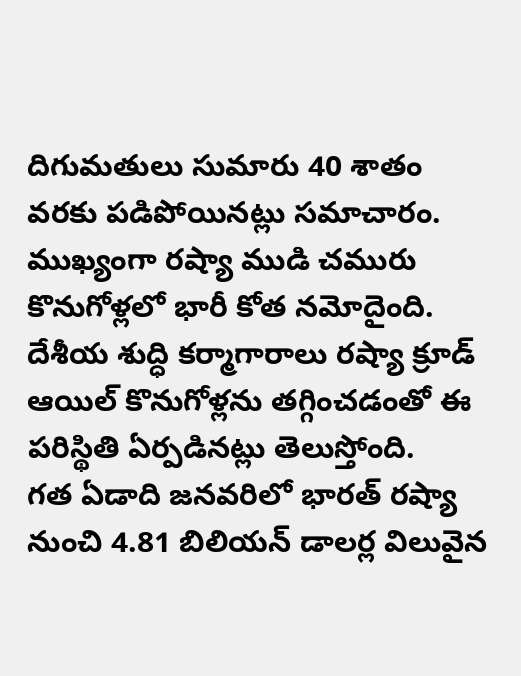దిగుమతులు సుమారు 40 శాతం వరకు పడిపోయినట్లు సమాచారం. ముఖ్యంగా రష్యా ముడి చమురు కొనుగోళ్లలో భారీ కోత నమోదైంది. దేశీయ శుద్ధి కర్మాగారాలు రష్యా క్రూడ్ ఆయిల్ కొనుగోళ్లను తగ్గించడంతో ఈ పరిస్థితి ఏర్పడినట్లు తెలుస్తోంది.
గత ఏడాది జనవరిలో భారత్ రష్యా నుంచి 4.81 బిలియన్ డాలర్ల విలువైన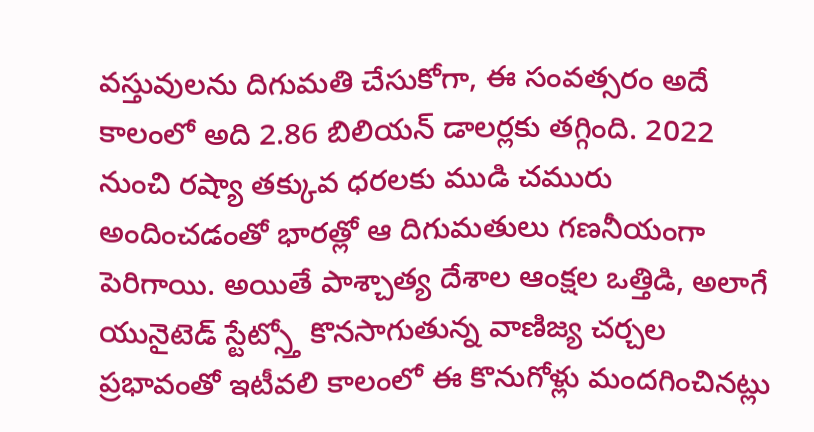వస్తువులను దిగుమతి చేసుకోగా, ఈ సంవత్సరం అదే కాలంలో అది 2.86 బిలియన్ డాలర్లకు తగ్గింది. 2022 నుంచి రష్యా తక్కువ ధరలకు ముడి చమురు అందించడంతో భారత్లో ఆ దిగుమతులు గణనీయంగా పెరిగాయి. అయితే పాశ్చాత్య దేశాల ఆంక్షల ఒత్తిడి, అలాగే యునైటెడ్ స్టేట్స్తో కొనసాగుతున్న వాణిజ్య చర్చల ప్రభావంతో ఇటీవలి కాలంలో ఈ కొనుగోళ్లు మందగించినట్లు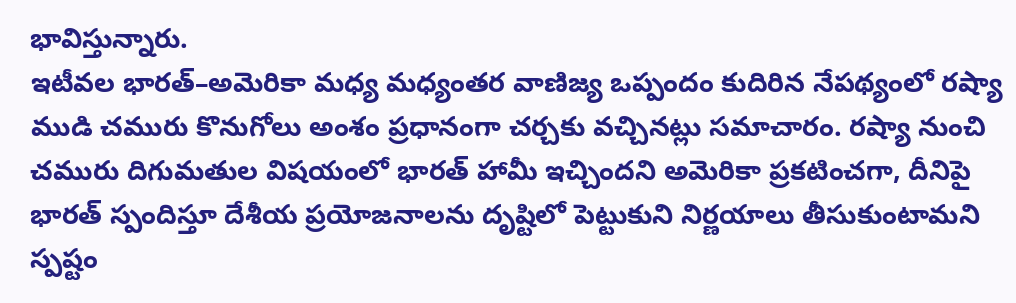భావిస్తున్నారు.
ఇటీవల భారత్–అమెరికా మధ్య మధ్యంతర వాణిజ్య ఒప్పందం కుదిరిన నేపథ్యంలో రష్యా ముడి చమురు కొనుగోలు అంశం ప్రధానంగా చర్చకు వచ్చినట్లు సమాచారం. రష్యా నుంచి చమురు దిగుమతుల విషయంలో భారత్ హామీ ఇచ్చిందని అమెరికా ప్రకటించగా, దీనిపై భారత్ స్పందిస్తూ దేశీయ ప్రయోజనాలను దృష్టిలో పెట్టుకుని నిర్ణయాలు తీసుకుంటామని స్పష్టం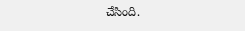చేసింది.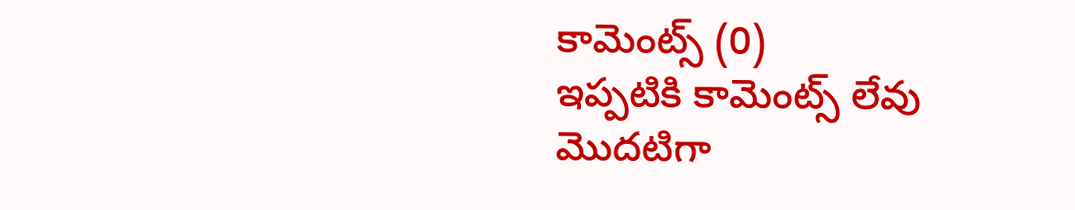కామెంట్స్ (0)
ఇప్పటికి కామెంట్స్ లేవు
మొదటిగా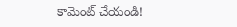కామెంట్ చేయండి!